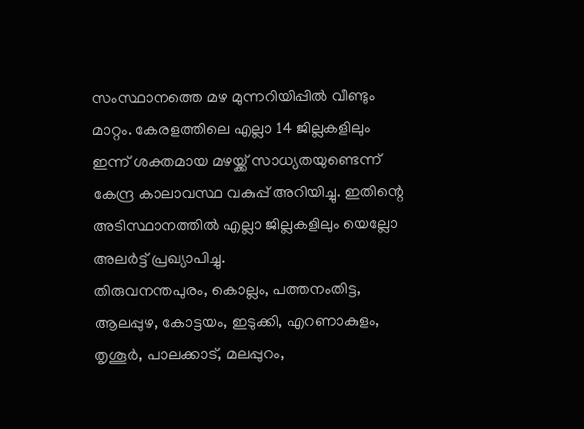സംസ്ഥാനത്തെ മഴ മുന്നറിയിപ്പിൽ വീണ്ടും മാറ്റം. കേരളത്തിലെ എല്ലാ 14 ജില്ലകളിലും ഇന്ന് ശക്തമായ മഴയ്ക്ക് സാധ്യതയുണ്ടെന്ന് കേന്ദ്ര കാലാവസ്ഥ വകുപ്പ് അറിയിച്ചു. ഇതിന്റെ അടിസ്ഥാനത്തിൽ എല്ലാ ജില്ലകളിലും യെല്ലോ അലർട്ട് പ്രഖ്യാപിച്ചു.
തിരുവനന്തപുരം, കൊല്ലം, പത്തനംതിട്ട, ആലപ്പുഴ, കോട്ടയം, ഇടുക്കി, എറണാകുളം, തൃശൂർ, പാലക്കാട്, മലപ്പുറം,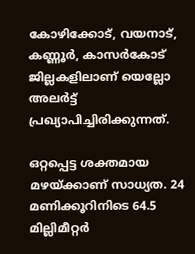കോഴിക്കോട്, വയനാട്, കണ്ണൂർ, കാസർകോട് ജില്ലകളിലാണ് യെല്ലോ അലർട്ട് പ്രഖ്യാപിച്ചിരിക്കുന്നത്.

ഒറ്റപ്പെട്ട ശക്തമായ മഴയ്ക്കാണ് സാധ്യത. 24 മണിക്കൂറിനിടെ 64.5 മില്ലിമീറ്റർ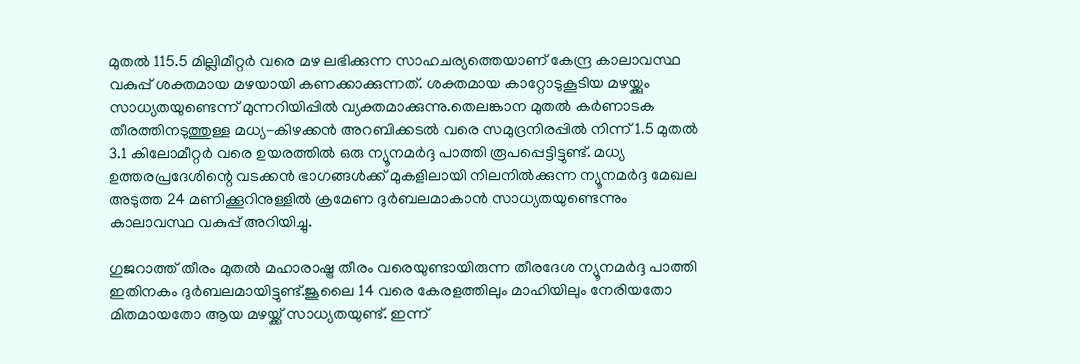മുതൽ 115.5 മില്ലിമീറ്റർ വരെ മഴ ലഭിക്കുന്ന സാഹചര്യത്തെയാണ് കേന്ദ്ര കാലാവസ്ഥ വകുപ്പ് ശക്തമായ മഴയായി കണക്കാക്കുന്നത്. ശക്തമായ കാറ്റോടുകൂടിയ മഴയ്ക്കും സാധ്യതയുണ്ടെന്ന് മുന്നറിയിപ്പിൽ വ്യക്തമാക്കുന്നു.തെലങ്കാന മുതൽ കർണാടക തീരത്തിനടുത്തുള്ള മധ്യ-കിഴക്കൻ അറബിക്കടൽ വരെ സമുദ്രനിരപ്പിൽ നിന്ന് 1.5 മുതൽ 3.1 കിലോമീറ്റർ വരെ ഉയരത്തിൽ ഒരു ന്യൂനമർദ്ദ പാത്തി രൂപപ്പെട്ടിട്ടുണ്ട്. മധ്യ ഉത്തരപ്രദേശിന്റെ വടക്കൻ ഭാഗങ്ങൾക്ക് മുകളിലായി നിലനിൽക്കുന്ന ന്യൂനമർദ്ദ മേഖല അടുത്ത 24 മണിക്കൂറിനുള്ളിൽ ക്രമേണ ദുർബലമാകാൻ സാധ്യതയുണ്ടെന്നും കാലാവസ്ഥ വകുപ്പ് അറിയിച്ചു.

ഗുജറാത്ത് തീരം മുതൽ മഹാരാഷ്ട്ര തീരം വരെയുണ്ടായിരുന്ന തീരദേശ ന്യൂനമർദ്ദ പാത്തി ഇതിനകം ദുർബലമായിട്ടുണ്ട്.ജൂലൈ 14 വരെ കേരളത്തിലും മാഹിയിലും നേരിയതോ മിതമായതോ ആയ മഴയ്ക്ക് സാധ്യതയുണ്ട്. ഇന്ന്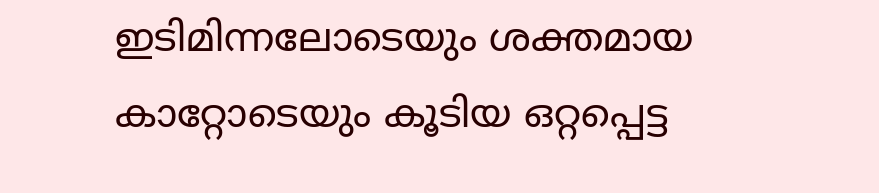ഇടിമിന്നലോടെയും ശക്തമായ കാറ്റോടെയും കൂടിയ ഒറ്റപ്പെട്ട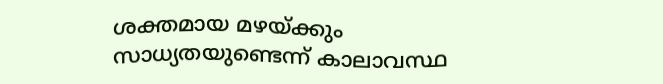ശക്തമായ മഴയ്ക്കും സാധ്യതയുണ്ടെന്ന് കാലാവസ്ഥ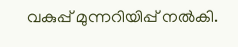വകുപ്പ് മുന്നറിയിപ്പ് നൽകി.